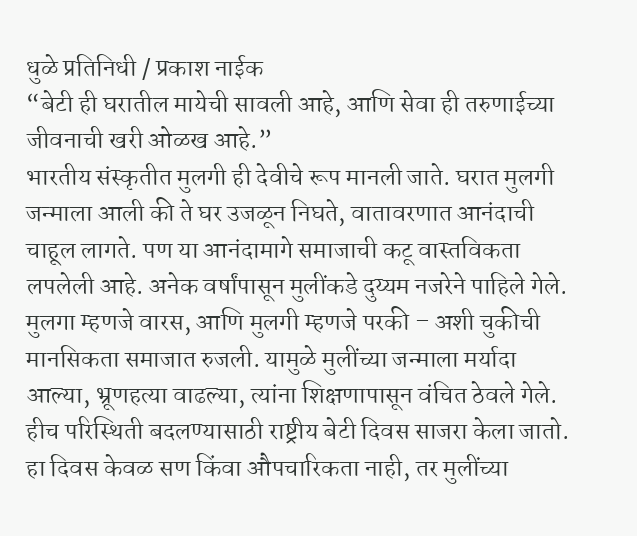धुळे प्रतिनिधी / प्रकाश नाईक
“बेटी ही घरातील मायेची सावली आहे, आणि सेवा ही तरुणाईच्या जीवनाची खरी ओळख आहे.”
भारतीय संस्कृतीत मुलगी ही देवीचे रूप मानली जाते. घरात मुलगी जन्माला आली की ते घर उजळून निघते, वातावरणात आनंदाची चाहूल लागते. पण या आनंदामागे समाजाची कटू वास्तविकता लपलेली आहे. अनेक वर्षांपासून मुलींकडे दुय्यम नजरेने पाहिले गेले. मुलगा म्हणजे वारस, आणि मुलगी म्हणजे परकी – अशी चुकीची मानसिकता समाजात रुजली. यामुळे मुलींच्या जन्माला मर्यादा आल्या, भ्रूणहत्या वाढल्या, त्यांना शिक्षणापासून वंचित ठेवले गेले.
हीच परिस्थिती बदलण्यासाठी राष्ट्रीय बेटी दिवस साजरा केला जातो. हा दिवस केवळ सण किंवा औपचारिकता नाही, तर मुलींच्या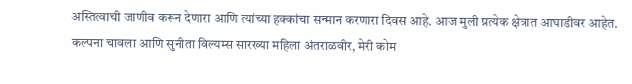अस्तित्वाची जाणीव करून देणारा आणि त्यांच्या हक्कांचा सन्मान करणारा दिवस आहे. आज मुली प्रत्येक क्षेत्रात आघाडीवर आहेत. कल्पना चावला आणि सुनीता विल्यम्स सारख्या महिला अंतराळवीर, मेरी कोम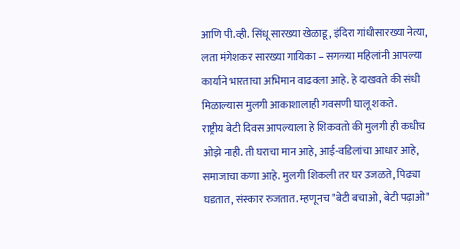आणि पी.व्ही. सिंधू सारख्या खेळाडू, इंदिरा गांधीसारख्या नेत्या, लता मंगेशकर सारख्या गायिका – सगळ्या महिलांनी आपल्या कार्याने भारताचा अभिमान वाढवला आहे. हे दाखवते की संधी मिळाल्यास मुलगी आकाशालाही गवसणी घालू शकते.
राष्ट्रीय बेटी दिवस आपल्याला हे शिकवतो की मुलगी ही कधीच ओझे नाही. ती घराचा मान आहे, आई-वडिलांचा आधार आहे, समाजाचा कणा आहे. मुलगी शिकली तर घर उजळते, पिढ्या घडतात, संस्कार रुजतात. म्हणूनच "बेटी बचाओ, बेटी पढ़ाओ"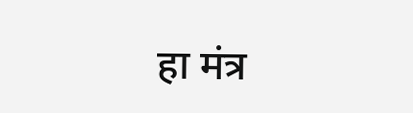हा मंत्र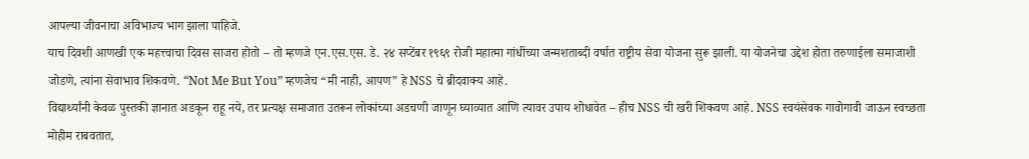आपल्या जीवनाचा अविभाज्य भाग झाला पाहिजे.
याच दिवशी आणखी एक महत्त्वाचा दिवस साजरा होतो – तो म्हणजे एन.एस.एस. डे. २४ सप्टेंबर १९६९ रोजी महात्मा गांधींच्या जन्मशताब्दी वर्षात राष्ट्रीय सेवा योजना सुरू झाली. या योजनेचा उद्देश होता तरुणाईला समाजाशी जोडणे, त्यांना सेवाभाव शिकवणे. “Not Me But You” म्हणजेच “मी नाही, आपण” हे NSS चे ब्रीदवाक्य आहे.
विद्यार्थ्यांनी केवळ पुस्तकी ज्ञानात अडकून राहू नये, तर प्रत्यक्ष समाजात उतरून लोकांच्या अडचणी जाणून घ्याव्यात आणि त्यावर उपाय शोधावेत – हीच NSS ची खरी शिकवण आहे. NSS स्वयंसेवक गावोगावी जाऊन स्वच्छता मोहीम राबवतात,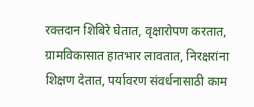रक्तदान शिबिरे घेतात, वृक्षारोपण करतात, ग्रामविकासात हातभार लावतात, निरक्षरांना शिक्षण देतात, पर्यावरण संवर्धनासाठी काम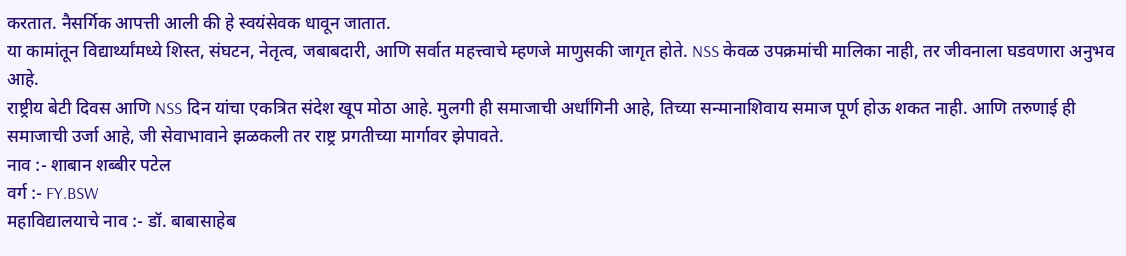करतात. नैसर्गिक आपत्ती आली की हे स्वयंसेवक धावून जातात.
या कामांतून विद्यार्थ्यांमध्ये शिस्त, संघटन, नेतृत्व, जबाबदारी, आणि सर्वात महत्त्वाचे म्हणजे माणुसकी जागृत होते. NSS केवळ उपक्रमांची मालिका नाही, तर जीवनाला घडवणारा अनुभव आहे.
राष्ट्रीय बेटी दिवस आणि NSS दिन यांचा एकत्रित संदेश खूप मोठा आहे. मुलगी ही समाजाची अर्धांगिनी आहे, तिच्या सन्मानाशिवाय समाज पूर्ण होऊ शकत नाही. आणि तरुणाई ही समाजाची उर्जा आहे, जी सेवाभावाने झळकली तर राष्ट्र प्रगतीच्या मार्गावर झेपावते.
नाव :- शाबान शब्बीर पटेल
वर्ग :- FY.BSW
महाविद्यालयाचे नाव :- डॉ. बाबासाहेब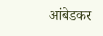आंबेडकर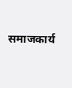समाजकार्य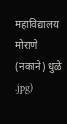महाविद्यालय मोराणे (नकाने) धुळे
.jpg)